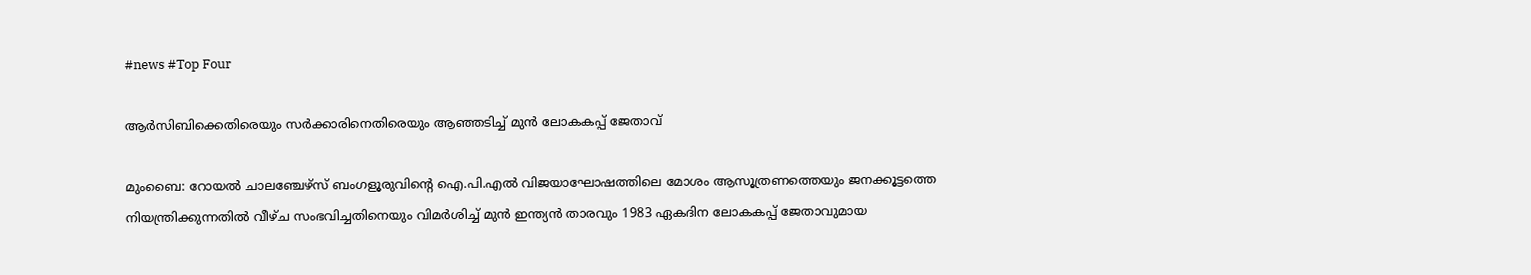#news #Top Four

ആര്‍സിബിക്കെതിരെയും സര്‍ക്കാരിനെതിരെയും ആഞ്ഞടിച്ച് മുന്‍ ലോകകപ്പ് ജേതാവ്

മുംബൈ: റോയല്‍ ചാലഞ്ചേഴ്‌സ് ബംഗളൂരുവിന്റെ ഐ.പി.എല്‍ വിജയാഘോഷത്തിലെ മോശം ആസൂത്രണത്തെയും ജനക്കൂട്ടത്തെ നിയന്ത്രിക്കുന്നതില്‍ വീഴ്ച സംഭവിച്ചതിനെയും വിമര്‍ശിച്ച് മുന്‍ ഇന്ത്യന്‍ താരവും 1983 ഏകദിന ലോകകപ്പ് ജേതാവുമായ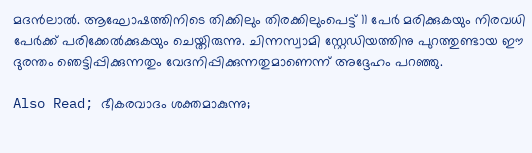മദന്‍ലാല്‍. ആഘോഷത്തിനിടെ തിക്കിലും തിരക്കിലുംപെട്ട് 11 പേര്‍ മരിക്കുകയും നിരവധി പേര്‍ക്ക് പരിക്കേല്‍ക്കുകയും ചെയ്തിരുന്നു. ചിന്നസ്വാമി സ്റ്റേഡിയത്തിനു പുറത്തുണ്ടായ ഈ ദുരന്തം ഞെട്ടിപ്പിക്കുന്നതും വേദനിപ്പിക്കുന്നതുമാണെന്ന് അദ്ദേഹം പറഞ്ഞു.

Also Read; ഭീകരവാദം ശക്തമാകുന്നു;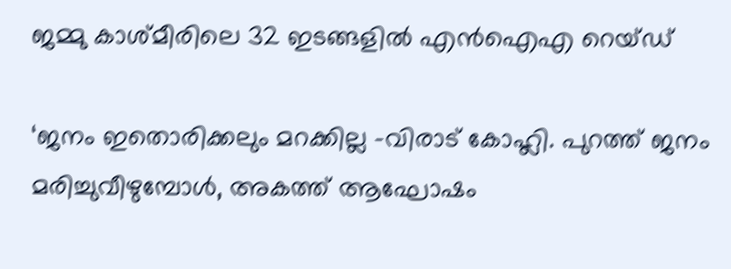ജമ്മു കാശ്മീരിലെ 32 ഇടങ്ങളില്‍ എന്‍ഐഎ റെയ്ഡ്

‘ജനം ഇതൊരിക്കലും മറക്കില്ല -വിരാട് കോഹ്ലി. പുറത്ത് ജനം മരിച്ചുവീഴുമ്പോള്‍, അകത്ത് ആഘോഷം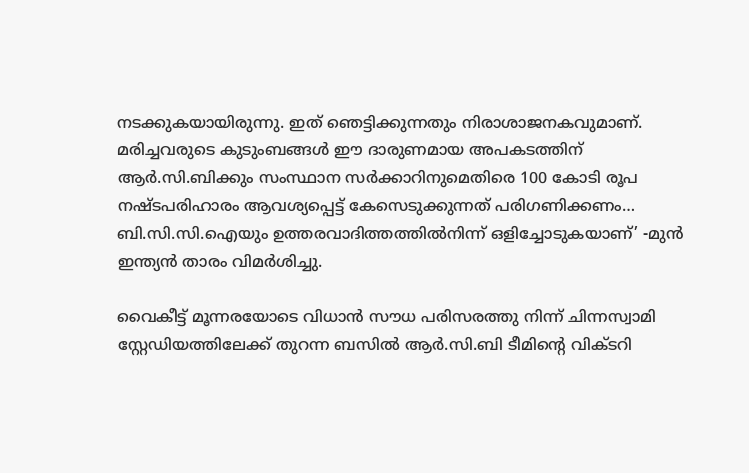നടക്കുകയായിരുന്നു. ഇത് ഞെട്ടിക്കുന്നതും നിരാശാജനകവുമാണ്. മരിച്ചവരുടെ കുടുംബങ്ങള്‍ ഈ ദാരുണമായ അപകടത്തിന് ആര്‍.സി.ബിക്കും സംസ്ഥാന സര്‍ക്കാറിനുമെതിരെ 100 കോടി രൂപ നഷ്ടപരിഹാരം ആവശ്യപ്പെട്ട് കേസെടുക്കുന്നത് പരിഗണിക്കണം… ബി.സി.സി.ഐയും ഉത്തരവാദിത്തത്തില്‍നിന്ന് ഒളിച്ചോടുകയാണ്’ -മുന്‍ ഇന്ത്യന്‍ താരം വിമര്‍ശിച്ചു.

വൈകീട്ട് മൂന്നരയോടെ വിധാന്‍ സൗധ പരിസരത്തു നിന്ന് ചിന്നസ്വാമി സ്റ്റേഡിയത്തിലേക്ക് തുറന്ന ബസില്‍ ആര്‍.സി.ബി ടീമിന്റെ വിക്ടറി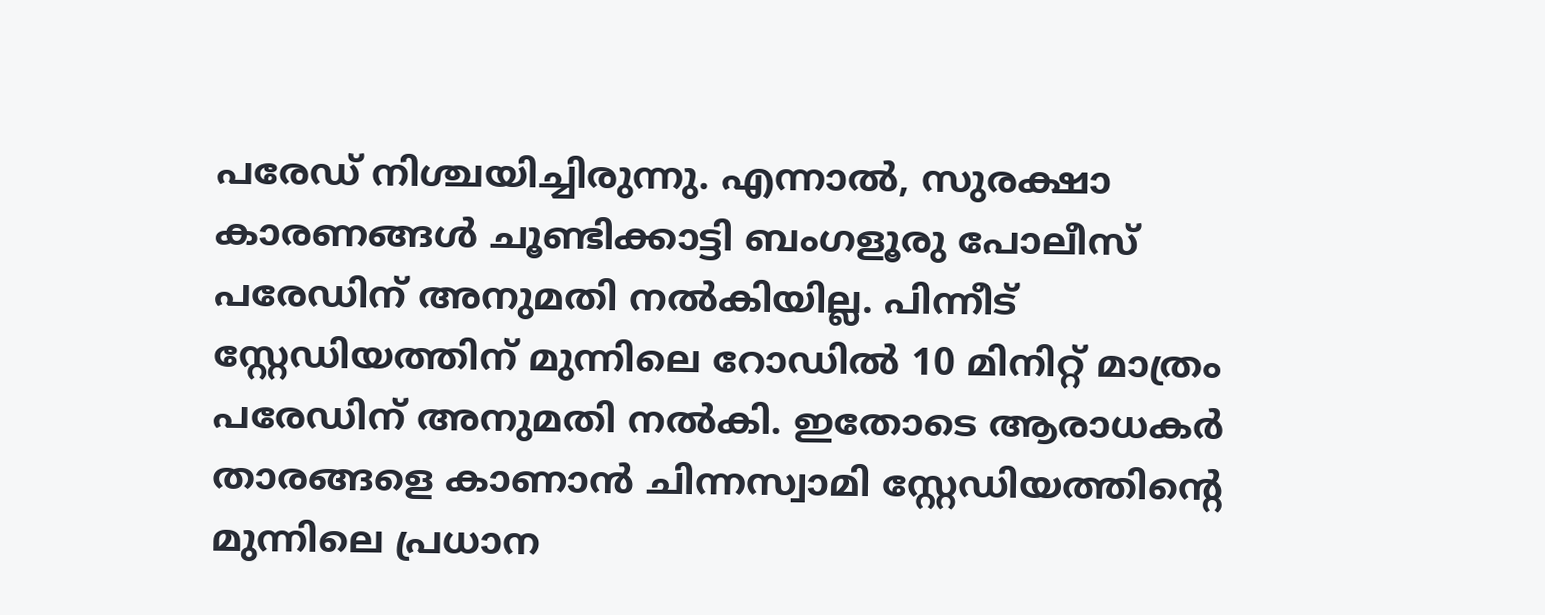പരേഡ് നിശ്ചയിച്ചിരുന്നു. എന്നാല്‍, സുരക്ഷാ കാരണങ്ങള്‍ ചൂണ്ടിക്കാട്ടി ബംഗളൂരു പോലീസ് പരേഡിന് അനുമതി നല്‍കിയില്ല. പിന്നീട് സ്റ്റേഡിയത്തിന് മുന്നിലെ റോഡില്‍ 10 മിനിറ്റ് മാത്രം പരേഡിന് അനുമതി നല്‍കി. ഇതോടെ ആരാധകര്‍ താരങ്ങളെ കാണാന്‍ ചിന്നസ്വാമി സ്റ്റേഡിയത്തിന്റെ മുന്നിലെ പ്രധാന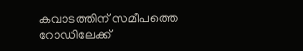കവാടത്തിന് സമീപത്തെ റോഡിലേക്ക്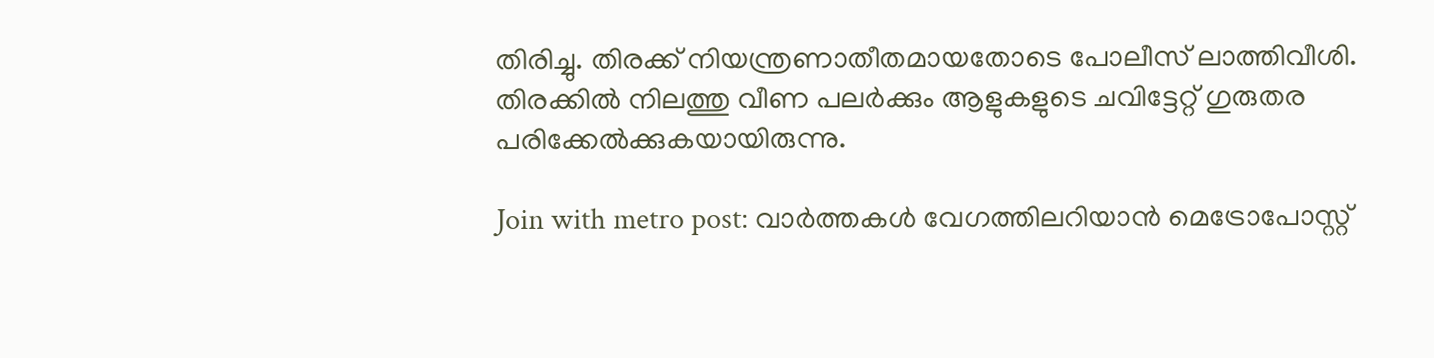തിരിച്ചു. തിരക്ക് നിയന്ത്രണാതീതമായതോടെ പോലീസ് ലാത്തിവീശി. തിരക്കില്‍ നിലത്തു വീണ പലര്‍ക്കും ആളുകളുടെ ചവിട്ടേറ്റ് ഗുരുതര പരിക്കേല്‍ക്കുകയായിരുന്നു.

Join with metro post: വാര്‍ത്തകള്‍ വേഗത്തിലറിയാന്‍ മെട്രോപോസ്റ്റ്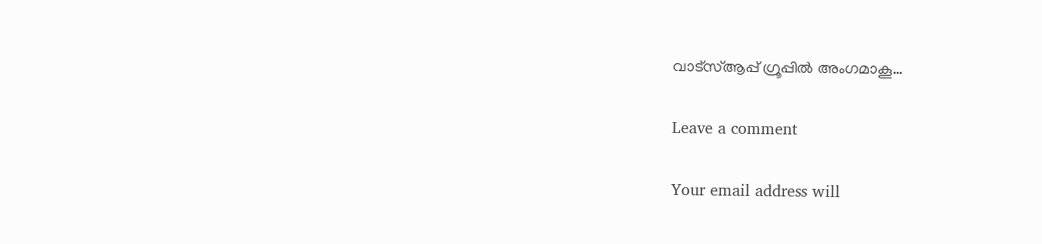വാട്‌സ്ആപ്പ് ഗ്രൂപ്പില്‍ അംഗമാകൂ…

Leave a comment

Your email address will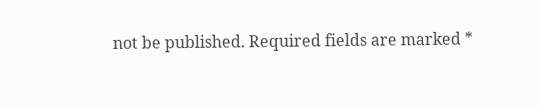not be published. Required fields are marked *